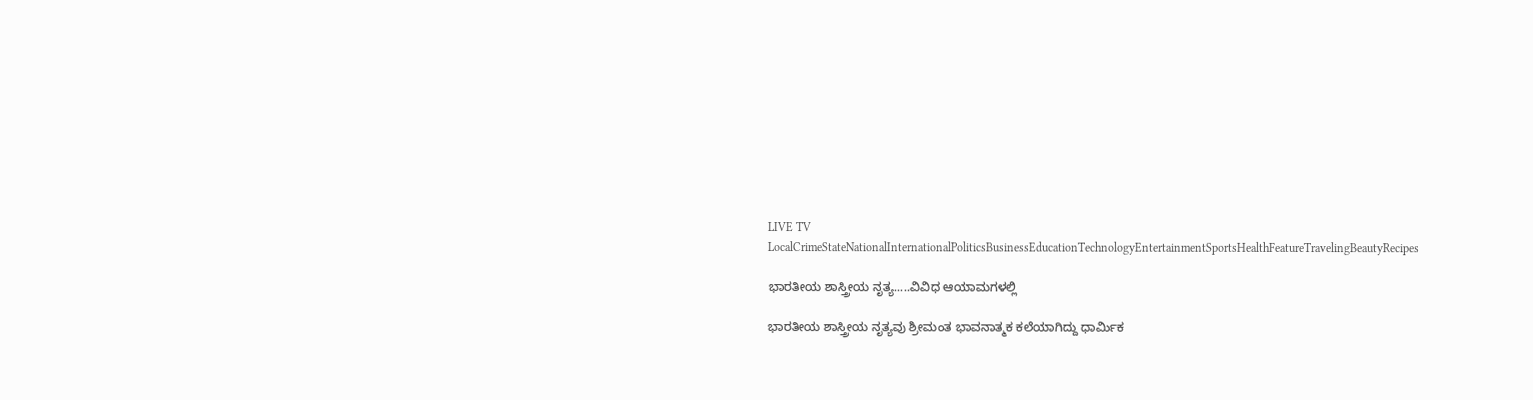LIVE TV LocalCrimeStateNationalInternationalPoliticsBusinessEducationTechnologyEntertainmentSportsHealthFeatureTravelingBeautyRecipes

ಭಾರತೀಯ ಶಾಸ್ತ್ರೀಯ ನೃತ್ಯ.....ವಿವಿಧ ಆಯಾಮಗಳಲ್ಲಿ

ಭಾರತೀಯ ಶಾಸ್ತ್ರೀಯ ನೃತ್ಯವು ಶ್ರೀಮಂತ ಭಾವನಾತ್ಮಕ ಕಲೆಯಾಗಿದ್ದು ಧಾರ್ಮಿಕ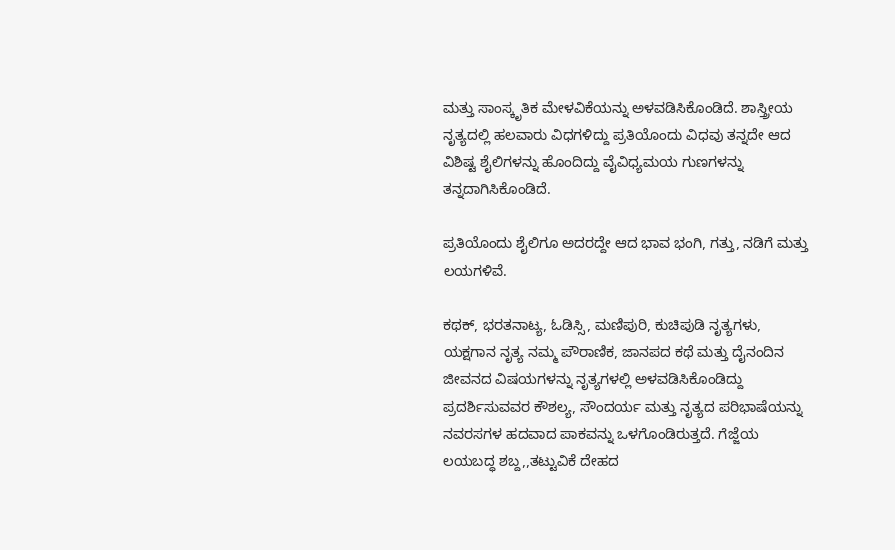ಮತ್ತು ಸಾಂಸ್ಕೃತಿಕ ಮೇಳವಿಕೆಯನ್ನು ಅಳವಡಿಸಿಕೊಂಡಿದೆ. ಶಾಸ್ತ್ರೀಯ ನೃತ್ಯದಲ್ಲಿ ಹಲವಾರು ವಿಧಗಳಿದ್ದು ಪ್ರತಿಯೊಂದು ವಿಧವು ತನ್ನದೇ ಆದ ವಿಶಿಷ್ಟ ಶೈಲಿಗಳನ್ನು ಹೊಂದಿದ್ದು ವೈವಿಧ್ಯಮಯ ಗುಣಗಳನ್ನು ತನ್ನದಾಗಿಸಿಕೊಂಡಿದೆ.

ಪ್ರತಿಯೊಂದು ಶೈಲಿಗೂ ಅದರದ್ದೇ ಆದ ಭಾವ ಭಂಗಿ, ಗತ್ತು, ನಡಿಗೆ ಮತ್ತು ಲಯಗಳಿವೆ.

ಕಥಕ್, ಭರತನಾಟ್ಯ, ಓಡಿಸ್ಸಿ, ಮಣಿಪುರಿ, ಕುಚಿಪುಡಿ ನೃತ್ಯಗಳು, ಯಕ್ಷಗಾನ ನೃತ್ಯ ನಮ್ಮ ಪೌರಾಣಿಕ, ಜಾನಪದ ಕಥೆ ಮತ್ತು ದೈನಂದಿನ ಜೀವನದ ವಿಷಯಗಳನ್ನು ನೃತ್ಯಗಳಲ್ಲಿ ಅಳವಡಿಸಿಕೊಂಡಿದ್ದು ಪ್ರದರ್ಶಿಸುವವರ ಕೌಶಲ್ಯ, ಸೌಂದರ್ಯ ಮತ್ತು ನೃತ್ಯದ ಪರಿಭಾಷೆಯನ್ನು ನವರಸಗಳ ಹದವಾದ ಪಾಕವನ್ನು ಒಳಗೊಂಡಿರುತ್ತದೆ. ಗೆಜ್ಜೆಯ ಲಯಬದ್ಧ ಶಬ್ದ,,ತಟ್ಟುವಿಕೆ ದೇಹದ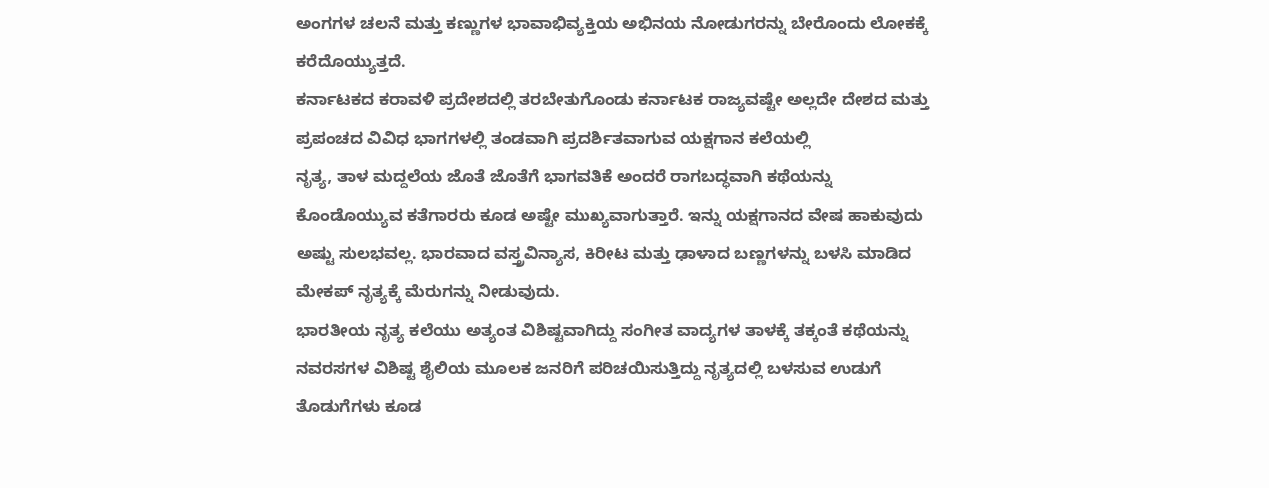ಅಂಗಗಳ ಚಲನೆ ಮತ್ತು ಕಣ್ಣುಗಳ ಭಾವಾಭಿವ್ಯಕ್ತಿಯ ಅಭಿನಯ ನೋಡುಗರನ್ನು ಬೇರೊಂದು ಲೋಕಕ್ಕೆ ಕರೆದೊಯ್ಯುತ್ತದೆ.
ಕರ್ನಾಟಕದ ಕರಾವಳಿ ಪ್ರದೇಶದಲ್ಲಿ ತರಬೇತುಗೊಂಡು ಕರ್ನಾಟಕ ರಾಜ್ಯವಷ್ಟೇ ಅಲ್ಲದೇ ದೇಶದ ಮತ್ತು ಪ್ರಪಂಚದ ವಿವಿಧ ಭಾಗಗಳಲ್ಲಿ ತಂಡವಾಗಿ ಪ್ರದರ್ಶಿತವಾಗುವ ಯಕ್ಷಗಾನ ಕಲೆಯಲ್ಲಿ
ನೃತ್ಯ, ತಾಳ ಮದ್ದಲೆಯ ಜೊತೆ ಜೊತೆಗೆ ಭಾಗವತಿಕೆ ಅಂದರೆ ರಾಗಬದ್ಧವಾಗಿ ಕಥೆಯನ್ನು ಕೊಂಡೊಯ್ಯುವ ಕತೆಗಾರರು ಕೂಡ ಅಷ್ಟೇ ಮುಖ್ಯವಾಗುತ್ತಾರೆ. ಇನ್ನು ಯಕ್ಷಗಾನದ ವೇಷ ಹಾಕುವುದು ಅಷ್ಟು ಸುಲಭವಲ್ಲ. ಭಾರವಾದ ವಸ್ತ್ರವಿನ್ಯಾಸ, ಕಿರೀಟ ಮತ್ತು ಢಾಳಾದ ಬಣ್ಣಗಳನ್ನು ಬಳಸಿ ಮಾಡಿದ ಮೇಕಪ್ ನೃತ್ಯಕ್ಕೆ ಮೆರುಗನ್ನು ನೀಡುವುದು.
ಭಾರತೀಯ ನೃತ್ಯ ಕಲೆಯು ಅತ್ಯಂತ ವಿಶಿಷ್ಟವಾಗಿದ್ದು ಸಂಗೀತ ವಾದ್ಯಗಳ ತಾಳಕ್ಕೆ ತಕ್ಕಂತೆ ಕಥೆಯನ್ನು ನವರಸಗಳ ವಿಶಿಷ್ಟ ಶೈಲಿಯ ಮೂಲಕ ಜನರಿಗೆ ಪರಿಚಯಿಸುತ್ತಿದ್ದು ನೃತ್ಯದಲ್ಲಿ ಬಳಸುವ ಉಡುಗೆ ತೊಡುಗೆಗಳು ಕೂಡ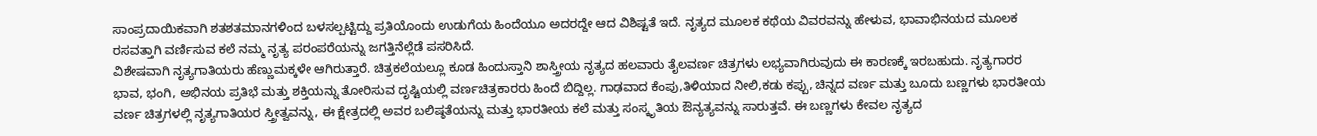ಸಾಂಪ್ರದಾಯಿಕವಾಗಿ ಶತಶತಮಾನಗಳಿಂದ ಬಳಸಲ್ಪಟ್ಟಿದ್ದು ಪ್ರತಿಯೊಂದು ಉಡುಗೆಯ ಹಿಂದೆಯೂ ಅದರದ್ದೇ ಆದ ವಿಶಿಷ್ಟತೆ ಇದೆ. ನೃತ್ಯದ ಮೂಲಕ ಕಥೆಯ ವಿವರವನ್ನು ಹೇಳುವ, ಭಾವಾಭಿನಯದ ಮೂಲಕ ರಸವತ್ತಾಗಿ ವರ್ಣಿಸುವ ಕಲೆ ನಮ್ಮ ನೃತ್ಯ ಪರಂಪರೆಯನ್ನು ಜಗತ್ತಿನೆಲ್ಲೆಡೆ ಪಸರಿಸಿದೆ.
ವಿಶೇಷವಾಗಿ ನೃತ್ಯಗಾತಿಯರು ಹೆಣ್ಣುಮಕ್ಕಳೇ ಆಗಿರುತ್ತಾರೆ. ಚಿತ್ರಕಲೆಯಲ್ಲೂ ಕೂಡ ಹಿಂದುಸ್ತಾನಿ ಶಾಸ್ತ್ರೀಯ ನೃತ್ಯದ ಹಲವಾರು ತೈಲವರ್ಣ ಚಿತ್ರಗಳು ಲಭ್ಯವಾಗಿರುವುದು ಈ ಕಾರಣಕ್ಕೆ ಇರಬಹುದು. ನೃತ್ಯಗಾರರ ಭಾವ, ಭಂಗಿ, ಅಭಿನಯ ಪ್ರತಿಭೆ ಮತ್ತು ಶಕ್ತಿಯನ್ನು ತೋರಿಸುವ ದೃಷ್ಟಿಯಲ್ಲಿ ವರ್ಣಚಿತ್ರಕಾರರು ಹಿಂದೆ ಬಿದ್ದಿಲ್ಲ. ಗಾಢವಾದ ಕೆಂಪು,ತಿಳಿಯಾದ ನೀಲಿ,ಕಡು ಕಪ್ಪು, ಚಿನ್ನದ ವರ್ಣ ಮತ್ತು ಬೂದು ಬಣ್ಣಗಳು ಭಾರತೀಯ ವರ್ಣ ಚಿತ್ರಗಳಲ್ಲಿ ನೃತ್ಯಗಾತಿಯರ ಸ್ತ್ರೀತ್ವವನ್ನು, ಈ ಕ್ಷೇತ್ರದಲ್ಲಿ ಅವರ ಬಲಿಷ್ಠತೆಯನ್ನು ಮತ್ತು ಭಾರತೀಯ ಕಲೆ ಮತ್ತು ಸಂಸ್ಕೃತಿಯ ಔನ್ಯತ್ಯವನ್ನು ಸಾರುತ್ತವೆ. ಈ ಬಣ್ಣಗಳು ಕೇವಲ ನೃತ್ಯದ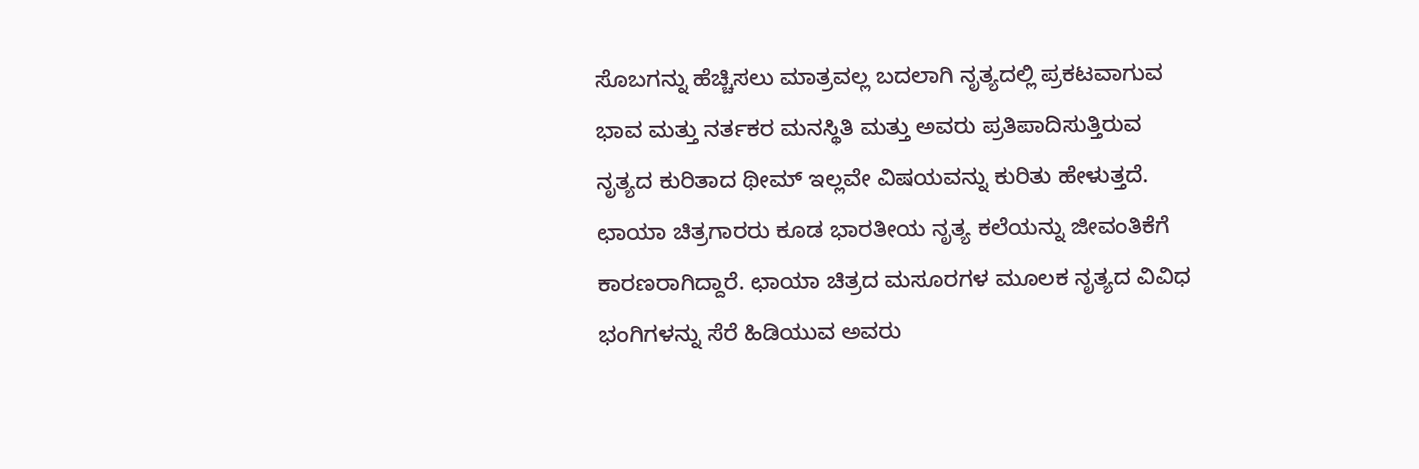ಸೊಬಗನ್ನು ಹೆಚ್ಚಿಸಲು ಮಾತ್ರವಲ್ಲ ಬದಲಾಗಿ ನೃತ್ಯದಲ್ಲಿ ಪ್ರಕಟವಾಗುವ ಭಾವ ಮತ್ತು ನರ್ತಕರ ಮನಸ್ಥಿತಿ ಮತ್ತು ಅವರು ಪ್ರತಿಪಾದಿಸುತ್ತಿರುವ ನೃತ್ಯದ ಕುರಿತಾದ ಥೀಮ್ ಇಲ್ಲವೇ ವಿಷಯವನ್ನು ಕುರಿತು ಹೇಳುತ್ತದೆ.
ಛಾಯಾ ಚಿತ್ರಗಾರರು ಕೂಡ ಭಾರತೀಯ ನೃತ್ಯ ಕಲೆಯನ್ನು ಜೀವಂತಿಕೆಗೆ ಕಾರಣರಾಗಿದ್ದಾರೆ. ಛಾಯಾ ಚಿತ್ರದ ಮಸೂರಗಳ ಮೂಲಕ ನೃತ್ಯದ ವಿವಿಧ ಭಂಗಿಗಳನ್ನು ಸೆರೆ ಹಿಡಿಯುವ ಅವರು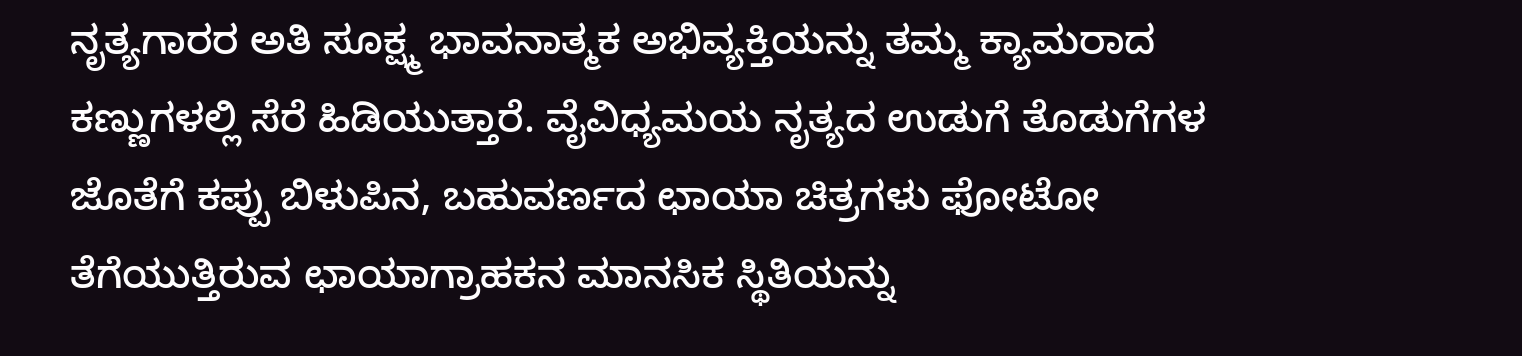ನೃತ್ಯಗಾರರ ಅತಿ ಸೂಕ್ಷ್ಮ ಭಾವನಾತ್ಮಕ ಅಭಿವ್ಯಕ್ತಿಯನ್ನು ತಮ್ಮ ಕ್ಯಾಮರಾದ ಕಣ್ಣುಗಳಲ್ಲಿ ಸೆರೆ ಹಿಡಿಯುತ್ತಾರೆ. ವೈವಿಧ್ಯಮಯ ನೃತ್ಯದ ಉಡುಗೆ ತೊಡುಗೆಗಳ ಜೊತೆಗೆ ಕಪ್ಪು ಬಿಳುಪಿನ, ಬಹುವರ್ಣದ ಛಾಯಾ ಚಿತ್ರಗಳು ಫೋಟೋ ತೆಗೆಯುತ್ತಿರುವ ಛಾಯಾಗ್ರಾಹಕನ ಮಾನಸಿಕ ಸ್ಥಿತಿಯನ್ನು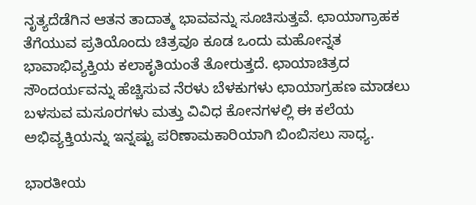ನೃತ್ಯದೆಡೆಗಿನ ಆತನ ತಾದಾತ್ಮ ಭಾವವನ್ನು ಸೂಚಿಸುತ್ತವೆ. ಛಾಯಾಗ್ರಾಹಕ ತೆಗೆಯುವ ಪ್ರತಿಯೊಂದು ಚಿತ್ರವೂ ಕೂಡ ಒಂದು ಮಹೋನ್ನತ ಭಾವಾಭಿವ್ಯಕ್ತಿಯ ಕಲಾಕೃತಿಯಂತೆ ತೋರುತ್ತದೆ. ಛಾಯಾಚಿತ್ರದ ಸೌಂದರ್ಯವನ್ನು ಹೆಚ್ಚಿಸುವ ನೆರಳು ಬೆಳಕುಗಳು ಛಾಯಾಗ್ರಹಣ ಮಾಡಲು ಬಳಸುವ ಮಸೂರಗಳು ಮತ್ತು ವಿವಿಧ ಕೋನಗಳಲ್ಲಿ ಈ ಕಲೆಯ ಅಭಿವ್ಯಕ್ತಿಯನ್ನು ಇನ್ನಷ್ಟು ಪರಿಣಾಮಕಾರಿಯಾಗಿ ಬಿಂಬಿಸಲು ಸಾಧ್ಯ.

ಭಾರತೀಯ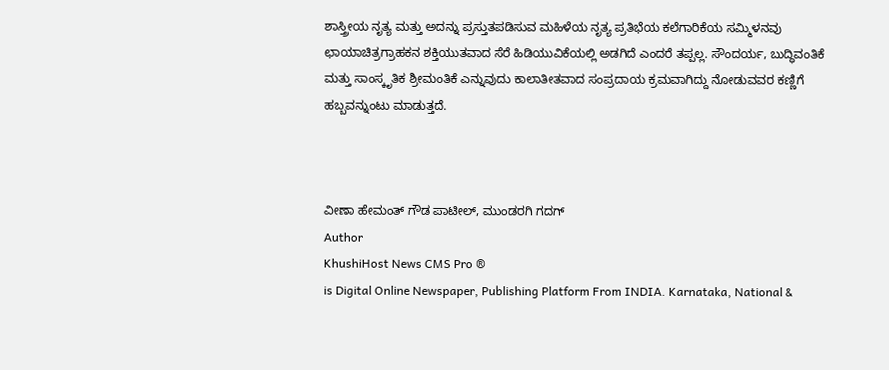ಶಾಸ್ತ್ರೀಯ ನೃತ್ಯ ಮತ್ತು ಅದನ್ನು ಪ್ರಸ್ತುತಪಡಿಸುವ ಮಹಿಳೆಯ ನೃತ್ಯ ಪ್ರತಿಭೆಯ ಕಲೆಗಾರಿಕೆಯ ಸಮ್ಮಿಳನವು ಛಾಯಾಚಿತ್ರಗ್ರಾಹಕನ ಶಕ್ತಿಯುತವಾದ ಸೆರೆ ಹಿಡಿಯುವಿಕೆಯಲ್ಲಿ ಅಡಗಿದೆ ಎಂದರೆ ತಪ್ಪಲ್ಲ. ಸೌಂದರ್ಯ, ಬುದ್ಧಿವಂತಿಕೆ ಮತ್ತು ಸಾಂಸ್ಕೃತಿಕ ಶ್ರೀಮಂತಿಕೆ ಎನ್ನುವುದು ಕಾಲಾತೀತವಾದ ಸಂಪ್ರದಾಯ ಕ್ರಮವಾಗಿದ್ದು ನೋಡುವವರ ಕಣ್ಣಿಗೆ ಹಬ್ಬವನ್ನುಂಟು ಮಾಡುತ್ತದೆ.



ವೀಣಾ ಹೇಮಂತ್ ಗೌಡ ಪಾಟೀಲ್, ಮುಂಡರಗಿ ಗದಗ್
Author
KhushiHost News CMS Pro ®
is Digital Online Newspaper, Publishing Platform From INDIA. Karnataka, National &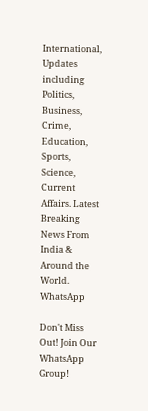International, Updates including Politics, Business, Crime, Education, Sports, Science, Current Affairs. Latest Breaking News From India & Around the World.
WhatsApp

Don't Miss Out! Join Our WhatsApp Group!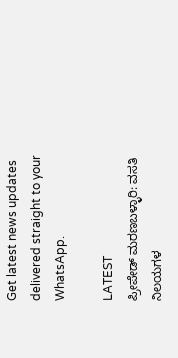Get latest news updates delivered straight to your WhatsApp.

LATEST
ಪ್ರೀಪೇಡ್ ಮರಣಬಳ್ಳಾರಿ: ವಸತಿ ನಿಲಯಗಳ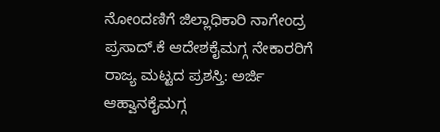ನೋಂದಣಿಗೆ ಜಿಲ್ಲಾಧಿಕಾರಿ ನಾಗೇಂದ್ರ ಪ್ರಸಾದ್.ಕೆ ಆದೇಶಕೈಮಗ್ಗ ನೇಕಾರರಿಗೆ ರಾಜ್ಯ ಮಟ್ಟದ ಪ್ರಶಸ್ತಿ: ಅರ್ಜಿ ಆಹ್ವಾನಕೈಮಗ್ಗ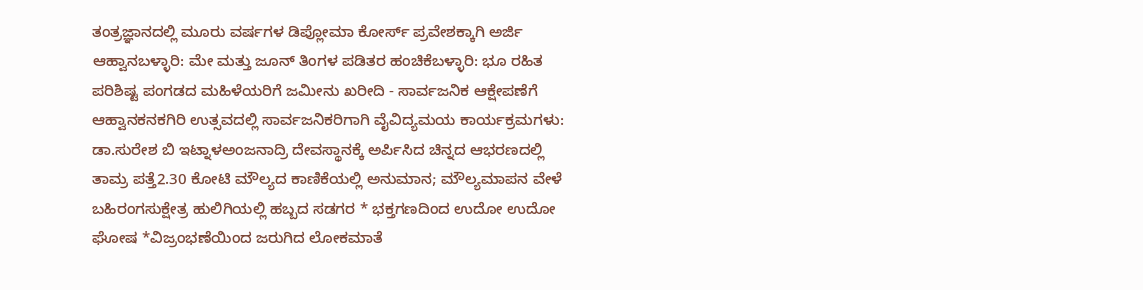ತಂತ್ರಜ್ಞಾನದಲ್ಲಿ ಮೂರು ವರ್ಷಗಳ ಡಿಪ್ಲೋಮಾ ಕೋರ್ಸ್ ಪ್ರವೇಶಕ್ಕಾಗಿ ಅರ್ಜಿ ಆಹ್ವಾನಬಳ್ಳಾರಿ: ಮೇ ಮತ್ತು ಜೂನ್ ತಿಂಗಳ ಪಡಿತರ ಹಂಚಿಕೆಬಳ್ಳಾರಿ: ಭೂ ರಹಿತ ಪರಿಶಿಷ್ಟ ಪಂಗಡದ ಮಹಿಳೆಯರಿಗೆ ಜಮೀನು ಖರೀದಿ - ಸಾರ್ವಜನಿಕ ಆಕ್ಷೇಪಣೆಗೆ ಆಹ್ವಾನಕನಕಗಿರಿ ಉತ್ಸವದಲ್ಲಿ ಸಾರ್ವಜನಿಕರಿಗಾಗಿ ವೈವಿದ್ಯಮಯ ಕಾರ್ಯಕ್ರಮಗಳು: ಡಾ.ಸುರೇಶ ಬಿ ಇಟ್ನಾಳಅಂಜನಾದ್ರಿ ದೇವಸ್ಥಾನಕ್ಕೆ ಅರ್ಪಿಸಿದ ಚಿನ್ನದ ಆಭರಣದಲ್ಲಿ ತಾಮ್ರ ಪತ್ತೆ2.30 ಕೋಟಿ ಮೌಲ್ಯದ ಕಾಣಿಕೆಯಲ್ಲಿ ಅನುಮಾನ; ಮೌಲ್ಯಮಾಪನ ವೇಳೆ ಬಹಿರಂಗಸುಕ್ಷೇತ್ರ ಹುಲಿಗಿಯಲ್ಲಿ ಹಬ್ಬದ ಸಡಗರ * ಭಕ್ತಗಣದಿಂದ ಉದೋ ಉದೋ ಘೋಷ *ವಿಜ್ರಂಭಣೆಯಿಂದ ಜರುಗಿದ ಲೋಕಮಾತೆ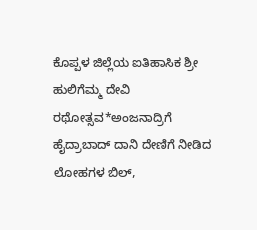ಕೊಪ್ಪಳ ಜಿಲ್ಲೆಯ ಐತಿಹಾಸಿಕ ಶ್ರೀ ಹುಲಿಗೆಮ್ಮ ದೇವಿ ರಥೋತ್ಸವ*ಅಂಜನಾದ್ರಿಗೆ ಹೈದ್ರಾಬಾದ್ ದಾನಿ ದೇಣಿಗೆ ನೀಡಿದ ಲೋಹಗಳ ಬಿಲ್,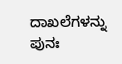ದಾಖಲೆಗಳನ್ನು ಪುನಃ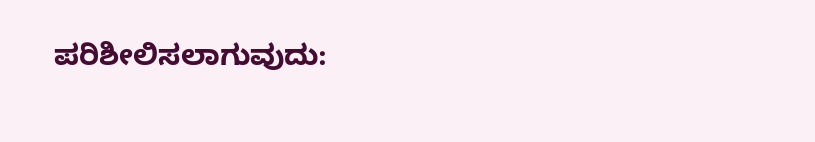ಪರಿಶೀಲಿಸಲಾಗುವುದು: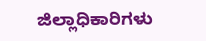ಜಿಲ್ಲಾಧಿಕಾರಿಗಳು